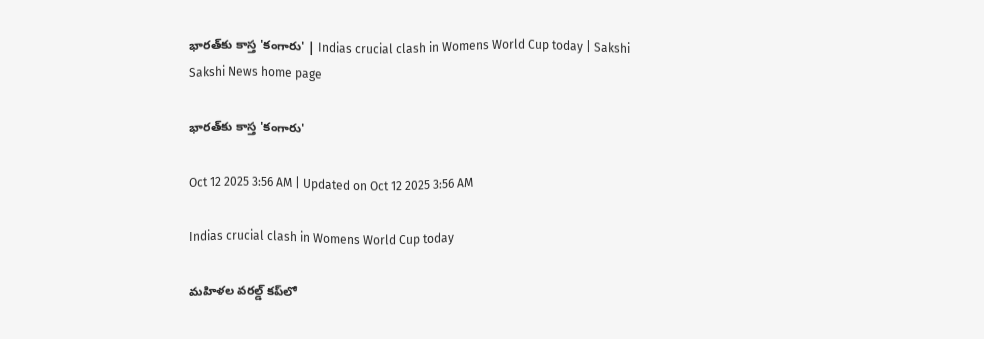భారత్‌కు కాస్త 'కంగారు' | Indias crucial clash in Womens World Cup today | Sakshi
Sakshi News home page

భారత్‌కు కాస్త 'కంగారు'

Oct 12 2025 3:56 AM | Updated on Oct 12 2025 3:56 AM

Indias crucial clash in Womens World Cup today

మహిళల వరల్డ్‌ కప్‌లో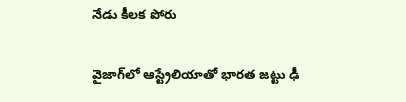నేడు కీలక పోరు

వైజాగ్‌లో ఆస్ట్రేలియాతో భారత జట్టు ఢీ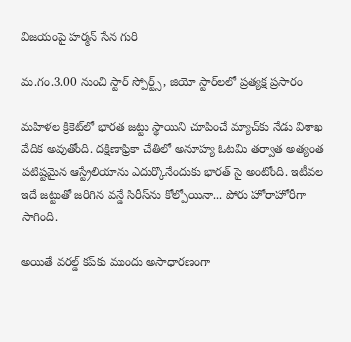విజయంపై హర్మన్‌ సేన గురి

మ.గం.3.00 నుంచి స్టార్‌ స్పోర్ట్స్, జియో స్టార్‌లలో ప్రత్యక్ష ప్రసారం

మహిళల క్రికెట్‌లో భారత జట్టు స్థాయిని చూపించే మ్యాచ్‌కు నేడు విశాఖ వేదిక అవుతోంది. దక్షిణాఫ్రికా చేతిలో అనూహ్య ఓటమి తర్వాత అత్యంత పటిష్టమైన ఆస్ట్రేలియాను ఎదుర్కొనేందుకు భారత్‌ సై అంటోంది. ఇటీవల ఇదే జట్టుతో జరిగిన వన్డే సిరీస్‌ను కోల్పోయినా... పోరు హోరాహోరీగా సాగింది.

అయితే వరల్డ్‌ కప్‌కు ముందు అసాధారణంగా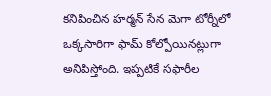కనిపించిన హర్మన్‌ సేన మెగా టోర్నీలో ఒక్కసారిగా ఫామ్‌ కోల్పోయినట్లుగా అనిపిస్తోంది. ఇప్పటికే సఫారీల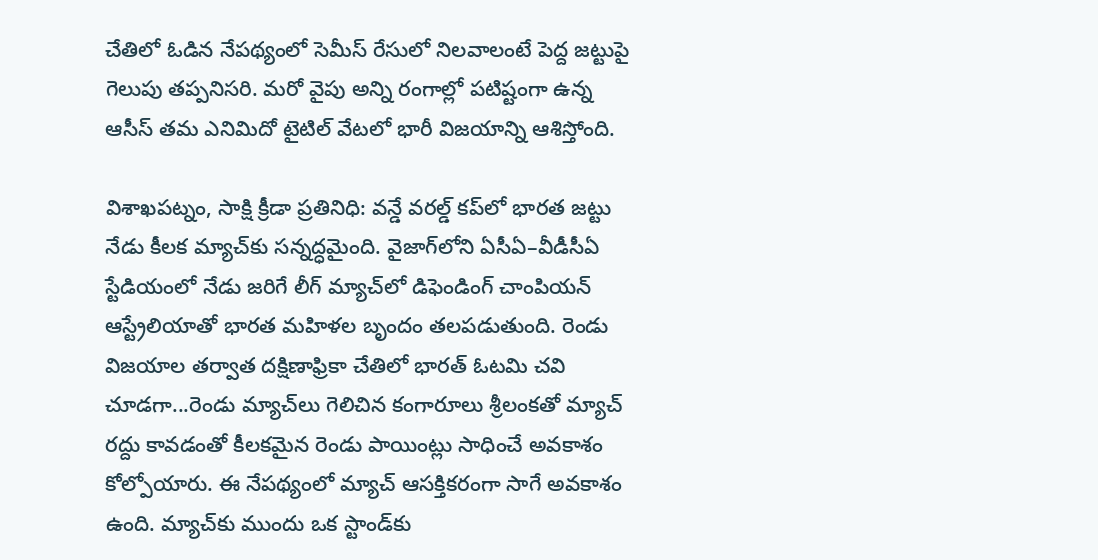చేతిలో ఓడిన నేపథ్యంలో సెమీస్‌ రేసులో నిలవాలంటే పెద్ద జట్టుపై గెలుపు తప్పనిసరి. మరో వైపు అన్ని రంగాల్లో పటిష్టంగా ఉన్న ఆసీస్‌ తమ ఎనిమిదో టైటిల్‌ వేటలో భారీ విజయాన్ని ఆశిస్తోంది.

విశాఖపట్నం, సాక్షి క్రీడా ప్రతినిధి: వన్డే వరల్డ్‌ కప్‌లో భారత జట్టు నేడు కీలక మ్యాచ్‌కు సన్నద్ధమైంది. వైజాగ్‌లోని ఏసీఏ–వీడీసీఏ స్టేడియంలో నేడు జరిగే లీగ్‌ మ్యాచ్‌లో డిఫెండింగ్‌ చాంపియన్‌ ఆస్ట్రేలియాతో భారత మహిళల బృందం తలపడుతుంది. రెండు విజయాల తర్వాత దక్షిణాఫ్రికా చేతిలో భారత్‌ ఓటమి చవి చూడగా...రెండు మ్యాచ్‌లు గెలిచిన కంగారూలు శ్రీలంకతో మ్యాచ్‌ రద్దు కావడంతో కీలకమైన రెండు పాయింట్లు సాధించే అవకాశం కోల్పోయారు. ఈ నేపథ్యంలో మ్యాచ్‌ ఆసక్తికరంగా సాగే అవకాశం ఉంది. మ్యాచ్‌కు ముందు ఒక స్టాండ్‌కు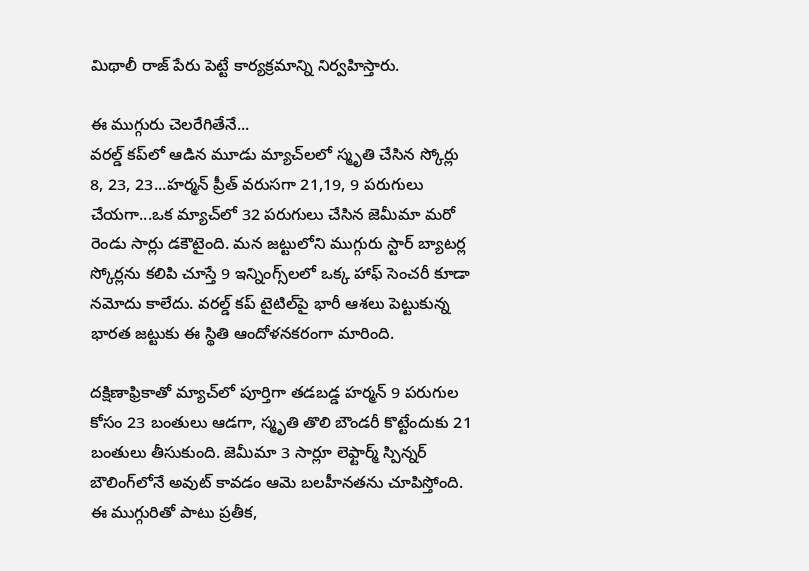మిథాలీ రాజ్‌ పేరు పెట్టే కార్యక్రమాన్ని నిర్వహిస్తారు.

ఈ ముగ్గురు చెలరేగితేనే...
వరల్డ్‌ కప్‌లో ఆడిన మూడు మ్యాచ్‌లలో స్మృతి చేసిన స్కోర్లు 8, 23, 23...హర్మన్‌ ప్రీత్‌ వరుసగా 21,19, 9 పరుగులు చేయగా...ఒక మ్యాచ్‌లో 32 పరుగులు చేసిన జెమీమా మరో రెండు సార్లు డకౌటైంది. మన జట్టులోని ముగ్గురు స్టార్‌ బ్యాటర్ల స్కోర్లను కలిపి చూస్తే 9 ఇన్నింగ్స్‌లలో ఒక్క హాఫ్‌ సెంచరీ కూడా నమోదు కాలేదు. వరల్డ్‌ కప్‌ టైటిల్‌పై భారీ ఆశలు పెట్టుకున్న భారత జట్టుకు ఈ స్థితి ఆందోళనకరంగా మారింది.

దక్షిణాఫ్రికాతో మ్యాచ్‌లో పూర్తిగా తడబడ్డ హర్మన్‌ 9 పరుగుల కోసం 23 బంతులు ఆడగా, స్మృతి తొలి బౌండరీ కొట్టేందుకు 21 బంతులు తీసుకుంది. జెమీమా 3 సార్లూ లెఫ్టార్మ్‌ స్పిన్నర్‌ బౌలింగ్‌లోనే అవుట్‌ కావడం ఆమె బలహీనతను చూపిస్తోంది. ఈ ముగ్గురితో పాటు ప్రతీక,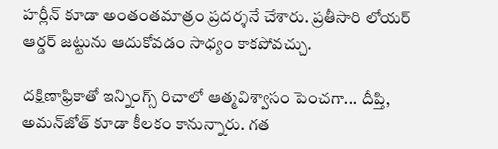హర్లీన్‌ కూడా అంతంతమాత్రం ప్రదర్శనే చేశారు. ప్రతీసారి లోయర్‌ ఆర్డర్‌ జట్టును ఆదుకోవడం సాధ్యం కాకపోవచ్చు.

దక్షిణాఫ్రికాతో ఇన్నింగ్స్‌ రిచాలో ఆత్మవిశ్వాసం పెంచగా... దీప్తి, అమన్‌జోత్‌ కూడా కీలకం కానున్నారు. గత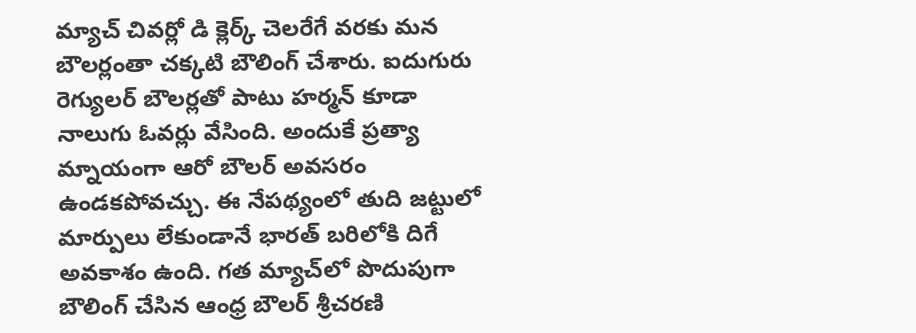మ్యాచ్‌ చివర్లో డి క్లెర్క్‌ చెలరేగే వరకు మన బౌలర్లంతా చక్కటి బౌలింగ్‌ చేశారు. ఐదుగురు రెగ్యులర్‌ బౌలర్లతో పాటు హర్మన్‌ కూడా నాలుగు ఓవర్లు వేసింది. అందుకే ప్రత్యా మ్నాయంగా ఆరో బౌలర్‌ అవసరం ఉండకపోవచ్చు. ఈ నేపథ్యంలో తుది జట్టులో మార్పులు లేకుండానే భారత్‌ బరిలోకి దిగే అవకాశం ఉంది. గత మ్యాచ్‌లో పొదుపుగా బౌలింగ్‌ చేసిన ఆంధ్ర బౌలర్‌ శ్రీచరణి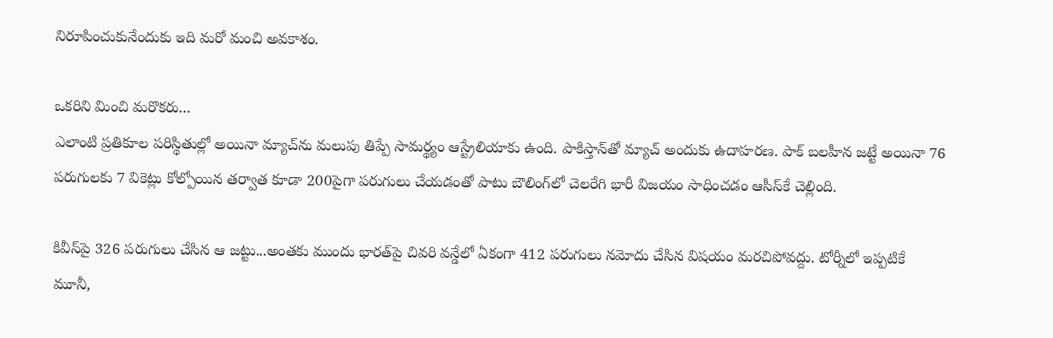నిరూపించుకునేందుకు ఇది మరో మంచి అవకాశం.

ఒకరిని మించి మరొకరు...
ఎలాంటి ప్రతికూల పరిస్థితుల్లో అయినా మ్యాచ్‌ను మలుపు తిప్పే సామర్థ్యం ఆస్ట్రేలియాకు ఉంది. పాకిస్తాన్‌తో మ్యాచ్‌ అందుకు ఉదాహరణ. పాక్‌ బలహీన జట్టే అయినా 76 పరుగులకు 7 వికెట్లు కోల్పోయిన తర్వాత కూడా 200పైగా పరుగులు చేయడంతో పాటు బౌలింగ్‌లో చెలరేగి భారీ విజయం సాధించడం ఆసీస్‌కే చెల్లింది.

కివీస్‌పై 326 పరుగులు చేసిన ఆ జట్టు...అంతకు ముందు భారత్‌పై చివరి వన్డేలో ఏకంగా 412 పరుగులు నమోదు చేసిన విషయం మరచిపోవద్దు. టోర్నీలో ఇప్పటికే మూనీ,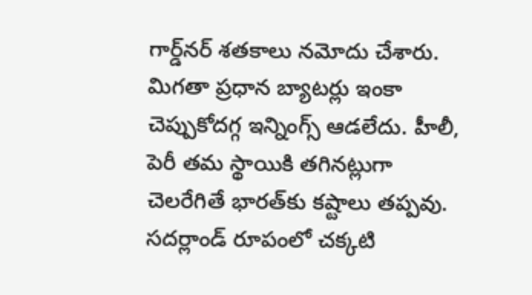గార్డ్‌నర్‌ శతకాలు నమోదు చేశారు. మిగతా ప్రధాన బ్యాటర్లు ఇంకా చెప్పుకోదగ్గ ఇన్నింగ్స్‌ ఆడలేదు. హీలీ, పెరీ తమ స్థాయికి తగినట్లుగా చెలరేగితే భారత్‌కు కష్టాలు తప్పవు. సదర్లాండ్‌ రూపంలో చక్కటి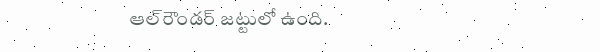ఆల్‌రౌండర్‌ జట్టులో ఉంది.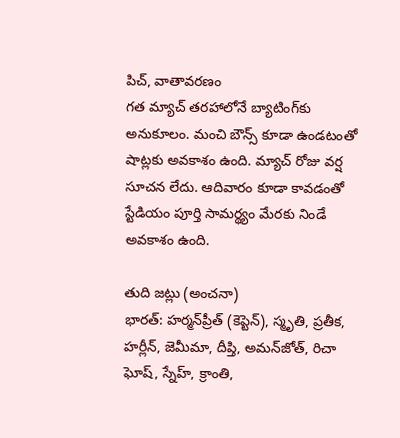పిచ్, వాతావరణం
గత మ్యాచ్‌ తరహాలోనే బ్యాటింగ్‌కు అనుకూలం. మంచి బౌన్స్‌ కూడా ఉండటంతో షాట్లకు అవకాశం ఉంది. మ్యాచ్‌ రోజు వర్ష సూచన లేదు. ఆదివారం కూడా కావడంతో స్టేడియం పూర్తి సామర్థ్యం మేరకు నిండే అవకాశం ఉంది.

తుది జట్లు (అంచనా)
భారత్‌: హర్మన్‌ప్రీత్‌ (కెప్టెన్‌), స్మృతి, ప్రతీక, హర్లీన్, జెమీమా, దీప్తి, అమన్‌జోత్, రిచా ఘోష్, స్నేహ్, క్రాంతి,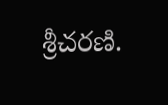శ్రీచరణి.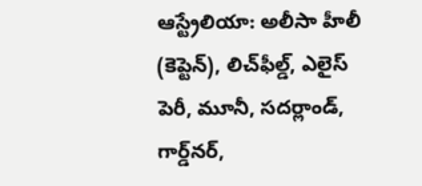ఆస్ట్రేలియా: అలీసా హీలీ (కెప్టెన్‌), లిచ్‌ఫీల్డ్, ఎలైస్‌ పెరీ, మూనీ, సదర్లాండ్, గార్డ్‌నర్,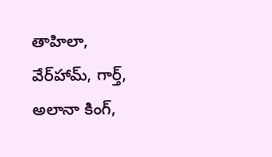తాహిలా, వేర్‌హామ్, గార్త్, అలానా కింగ్,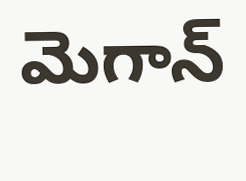మెగాన్‌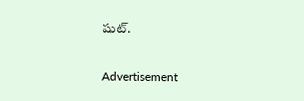షుట్‌.

Advertisement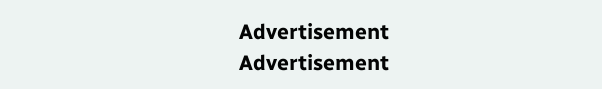Advertisement
Advertisement